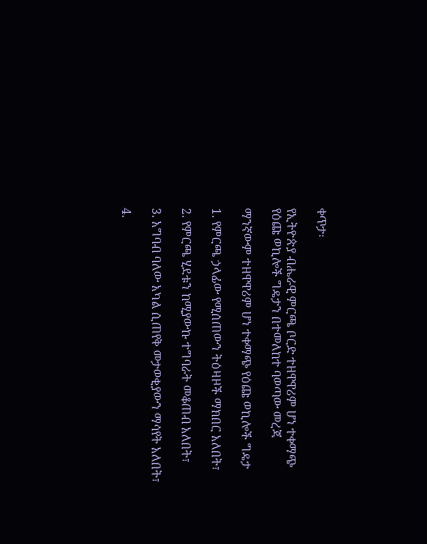ቀጥታ፡

የኢትዮጵያ ብሔራዊ ምርጫ ቦርድ ተዘዋዋሪም ሆነ ተቀማጭ የዕጩ ወኪሎች ግዴታን በተመለከተ ባወጣው መረጃ

ማንኛውም ተዘዋዋሪም ሆነ ተቀማጭ የዕጩ ወኪሎች ግዴታ

1. የምርጫ ኃላፊው የሚሰጠውን ትዕዛዞች ማክበር አለበት፣

2. የምርጫ ሂደቱን ከሚያውኩ ተግባራት መቆጠብ አለበት፣

3. አግባብ ባለው አካል ሲጠየቅ መታወቂያውን ማሳየት አለበት፣

4.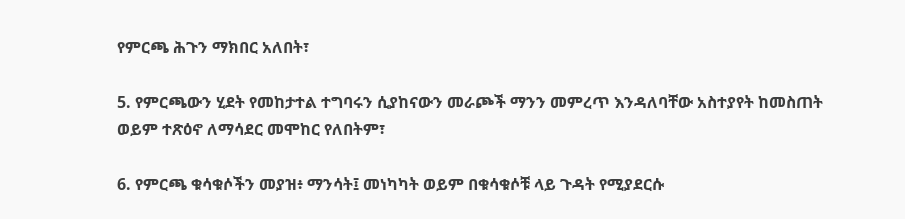የምርጫ ሕጉን ማክበር አለበት፣

5. የምርጫውን ሂደት የመከታተል ተግባሩን ሲያከናውን መራጮች ማንን መምረጥ እንዳለባቸው አስተያየት ከመስጠት ወይም ተጽዕኖ ለማሳደር መሞከር የለበትም፣

6. የምርጫ ቁሳቁሶችን መያዝ፥ ማንሳት፤ መነካካት ወይም በቁሳቁሶቹ ላይ ጉዳት የሚያደርሱ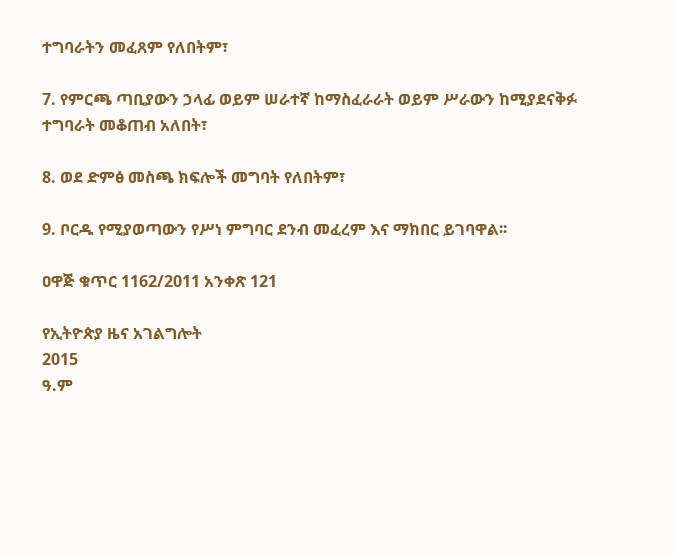ተግባራትን መፈጸም የለበትም፣

7. የምርጫ ጣቢያውን ኃላፊ ወይም ሠራተኛ ከማስፈራራት ወይም ሥራውን ከሚያደናቅፉ ተግባራት መቆጠብ አለበት፣

8. ወደ ድምፅ መስጫ ክፍሎች መግባት የለበትም፣

9. ቦርዱ የሚያወጣውን የሥነ ምግባር ደንብ መፈረም እና ማክበር ይገባዋል፡፡

ዐዋጅ ቁጥር 1162/2011 አንቀጽ 121

የኢትዮጵያ ዜና አገልግሎት
2015
ዓ.ም